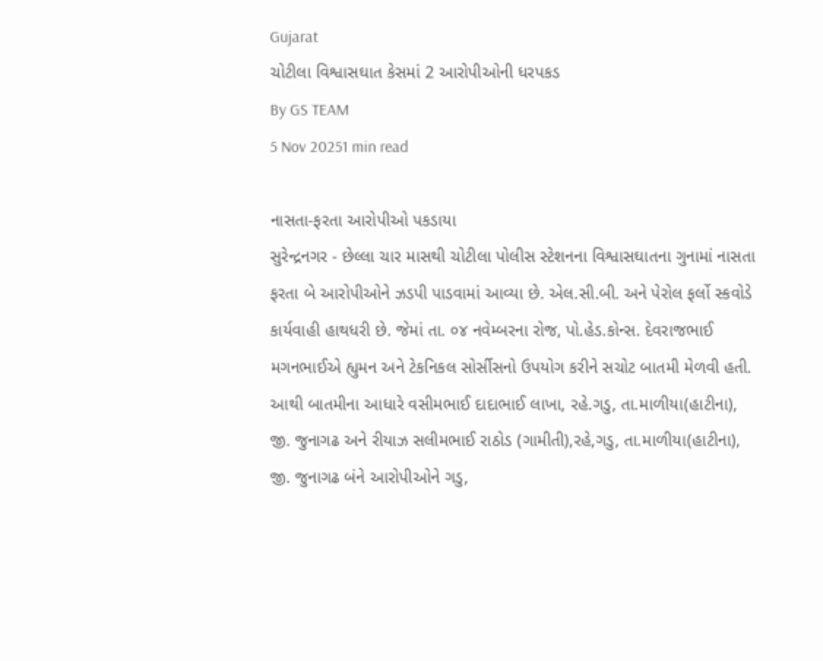Gujarat
ચોટીલા વિશ્વાસઘાત કેસમાં 2 આરોપીઓની ધરપકડ
By GS TEAM
5 Nov 20251 min read

નાસતા-ફરતા આરોપીઓ પકડાયા
સુરેન્દ્રનગર - છેલ્લા ચાર માસથી ચોટીલા પોલીસ સ્ટેશનના વિશ્વાસઘાતના ગુનામાં નાસતા ફરતા બે આરોપીઓને ઝડપી પાડવામાં આવ્યા છે. એલ.સી.બી. અને પેરોલ ફર્લો સ્કવોડે કાર્યવાહી હાથધરી છે. જેમાં તા. ૦૪ નવેમ્બરના રોજ, પો.હેડ.કોન્સ. દેવરાજભાઈ મગનભાઈએ હ્યુમન અને ટેકનિકલ સોર્સીસનો ઉપયોગ કરીને સચોટ બાતમી મેળવી હતી. આથી બાતમીના આધારે વસીમભાઈ દાદાભાઈ લાખા, રહે.ગડુ, તા.માળીયા(હાટીના), જી. જુનાગઢ અને રીયાઝ સલીમભાઈ રાઠોડ (ગામીતી),રહે,ગડુ, તા.માળીયા(હાટીના), જી. જુનાગઢ બંને આરોપીઓને ગડુ,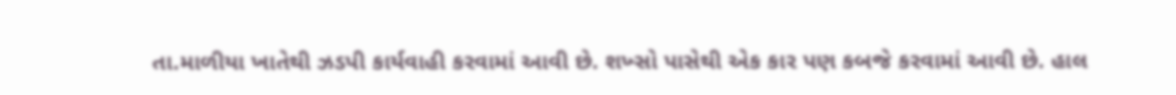તા.માળીયા ખાતેથી ઝડપી કાર્યવાહી કરવામાં આવી છે. શખ્સો પાસેથી એક કાર પણ કબજે કરવામાં આવી છે. હાલ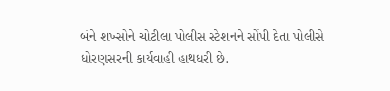બંને શખ્સોને ચોટીલા પોલીસ સ્ટેશનને સોંપી દેતા પોલીસે ધોરણસરની કાર્યવાહી હાથધરી છે.